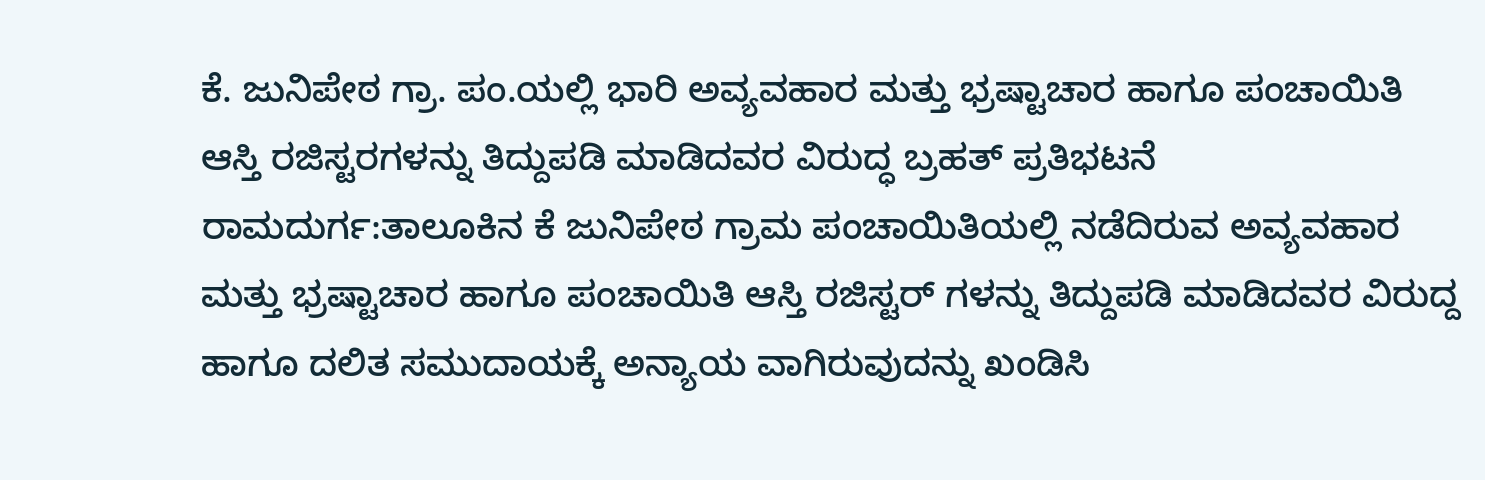ಕೆ. ಜುನಿಪೇಠ ಗ್ರಾ. ಪಂ.ಯಲ್ಲಿ ಭಾರಿ ಅವ್ಯವಹಾರ ಮತ್ತು ಭ್ರಷ್ಟಾಚಾರ ಹಾಗೂ ಪಂಚಾಯಿತಿ ಆಸ್ತಿ ರಜಿಸ್ಟರಗಳನ್ನು ತಿದ್ದುಪಡಿ ಮಾಡಿದವರ ವಿರುದ್ಧ ಬ್ರಹತ್ ಪ್ರತಿಭಟನೆ
ರಾಮದುರ್ಗ:ತಾಲೂಕಿನ ಕೆ ಜುನಿಪೇಠ ಗ್ರಾಮ ಪಂಚಾಯಿತಿಯಲ್ಲಿ ನಡೆದಿರುವ ಅವ್ಯವಹಾರ ಮತ್ತು ಭ್ರಷ್ಟಾಚಾರ ಹಾಗೂ ಪಂಚಾಯಿತಿ ಆಸ್ತಿ ರಜಿಸ್ಟರ್ ಗಳನ್ನು ತಿದ್ದುಪಡಿ ಮಾಡಿದವರ ವಿರುದ್ದ ಹಾಗೂ ದಲಿತ ಸಮುದಾಯಕ್ಕೆ ಅನ್ಯಾಯ ವಾಗಿರುವುದನ್ನು ಖಂಡಿಸಿ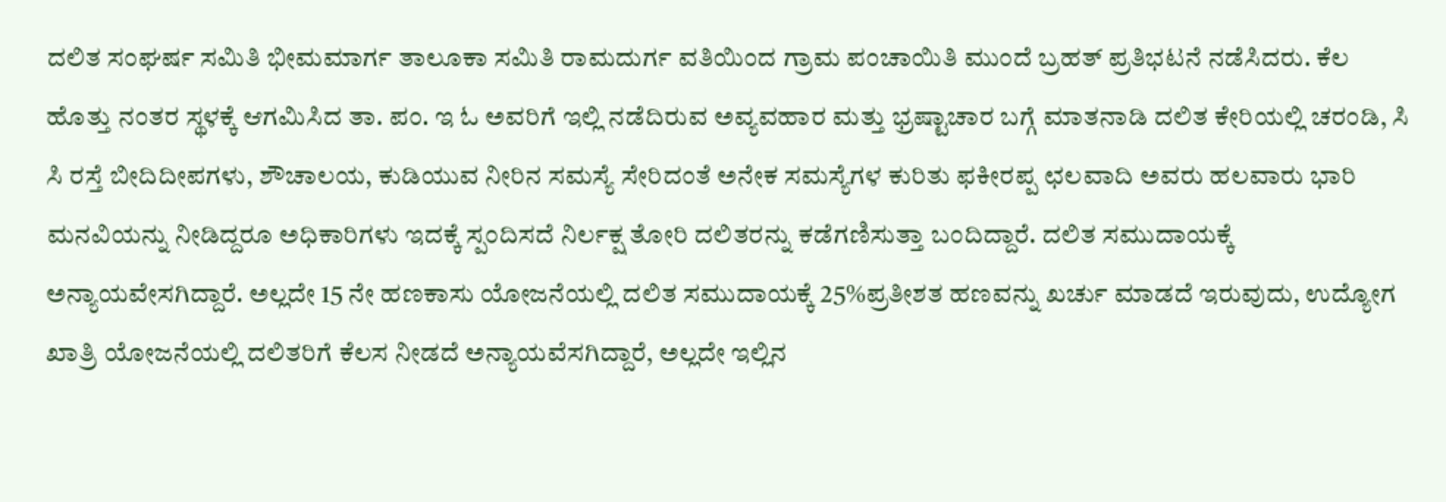ದಲಿತ ಸಂಘರ್ಷ ಸಮಿತಿ ಭೀಮಮಾರ್ಗ ತಾಲೂಕಾ ಸಮಿತಿ ರಾಮದುರ್ಗ ವತಿಯಿಂದ ಗ್ರಾಮ ಪಂಚಾಯಿತಿ ಮುಂದೆ ಬ್ರಹತ್ ಪ್ರತಿಭಟನೆ ನಡೆಸಿದರು. ಕೆಲ ಹೊತ್ತು ನಂತರ ಸ್ಥಳಕ್ಕೆ ಆಗಮಿಸಿದ ತಾ. ಪಂ. ಇ ಓ ಅವರಿಗೆ ಇಲ್ಲಿ ನಡೆದಿರುವ ಅವ್ಯವಹಾರ ಮತ್ತು ಭ್ರಷ್ಟಾಚಾರ ಬಗ್ಗೆ ಮಾತನಾಡಿ ದಲಿತ ಕೇರಿಯಲ್ಲಿ ಚರಂಡಿ, ಸಿ ಸಿ ರಸ್ತೆ ಬೀದಿದೀಪಗಳು, ಶೌಚಾಲಯ, ಕುಡಿಯುವ ನೀರಿನ ಸಮಸ್ಯೆ ಸೇರಿದಂತೆ ಅನೇಕ ಸಮಸ್ಯೆಗಳ ಕುರಿತು ಫಕೀರಪ್ಪ ಛಲವಾದಿ ಅವರು ಹಲವಾರು ಭಾರಿ ಮನವಿಯನ್ನು ನೀಡಿದ್ದರೂ ಅಧಿಕಾರಿಗಳು ಇದಕ್ಕೆ ಸ್ಪಂದಿಸದೆ ನಿರ್ಲಕ್ಷ ತೋರಿ ದಲಿತರನ್ನು ಕಡೆಗಣಿಸುತ್ತಾ ಬಂದಿದ್ದಾರೆ. ದಲಿತ ಸಮುದಾಯಕ್ಕೆ ಅನ್ಯಾಯವೇಸಗಿದ್ದಾರೆ. ಅಲ್ಲದೇ 15 ನೇ ಹಣಕಾಸು ಯೋಜನೆಯಲ್ಲಿ ದಲಿತ ಸಮುದಾಯಕ್ಕೆ 25%ಪ್ರತೀಶತ ಹಣವನ್ನು ಖರ್ಚು ಮಾಡದೆ ಇರುವುದು, ಉದ್ಯೋಗ ಖಾತ್ರಿ ಯೋಜನೆಯಲ್ಲಿ ದಲಿತರಿಗೆ ಕೆಲಸ ನೀಡದೆ ಅನ್ಯಾಯವೆಸಗಿದ್ದಾರೆ, ಅಲ್ಲದೇ ಇಲ್ಲಿನ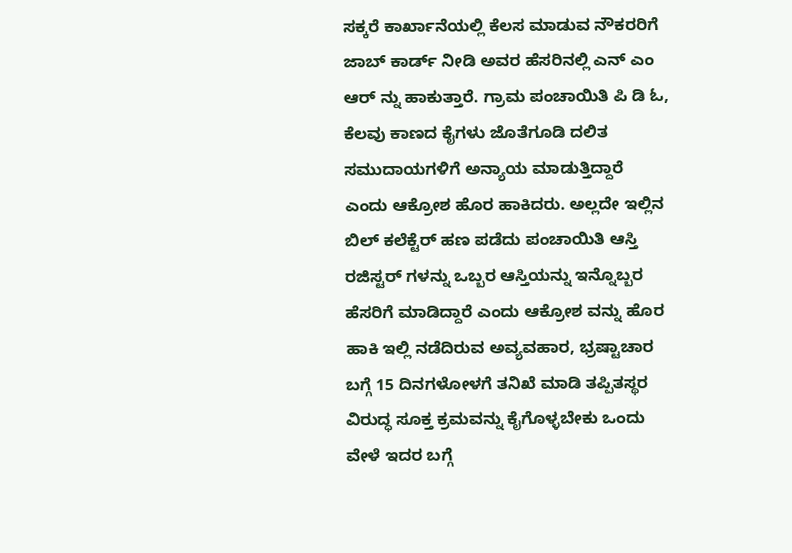ಸಕ್ಕರೆ ಕಾರ್ಖಾನೆಯಲ್ಲಿ ಕೆಲಸ ಮಾಡುವ ನೌಕರರಿಗೆ ಜಾಬ್ ಕಾರ್ಡ್ ನೀಡಿ ಅವರ ಹೆಸರಿನಲ್ಲಿ ಎನ್ ಎಂ ಆರ್ ನ್ನು ಹಾಕುತ್ತಾರೆ. ಗ್ರಾಮ ಪಂಚಾಯಿತಿ ಪಿ ಡಿ ಓ, ಕೆಲವು ಕಾಣದ ಕೈಗಳು ಜೊತೆಗೂಡಿ ದಲಿತ ಸಮುದಾಯಗಳಿಗೆ ಅನ್ಯಾಯ ಮಾಡುತ್ತಿದ್ದಾರೆ ಎಂದು ಆಕ್ರೋಶ ಹೊರ ಹಾಕಿದರು. ಅಲ್ಲದೇ ಇಲ್ಲಿನ ಬಿಲ್ ಕಲೆಕ್ಟೆರ್ ಹಣ ಪಡೆದು ಪಂಚಾಯಿತಿ ಆಸ್ತಿ ರಜಿಸ್ಟರ್ ಗಳನ್ನು ಒಬ್ಬರ ಆಸ್ತಿಯನ್ನು ಇನ್ನೊಬ್ಬರ ಹೆಸರಿಗೆ ಮಾಡಿದ್ದಾರೆ ಎಂದು ಆಕ್ರೋಶ ವನ್ನು ಹೊರ ಹಾಕಿ ಇಲ್ಲಿ ನಡೆದಿರುವ ಅವ್ಯವಹಾರ, ಭ್ರಷ್ಟಾಚಾರ ಬಗ್ಗೆ 15 ದಿನಗಳೋಳಗೆ ತನಿಖೆ ಮಾಡಿ ತಪ್ಪಿತಸ್ಥರ ವಿರುದ್ಧ ಸೂಕ್ತ ಕ್ರಮವನ್ನು ಕೈಗೊಳ್ಳಬೇಕು ಒಂದು ವೇಳೆ ಇದರ ಬಗ್ಗೆ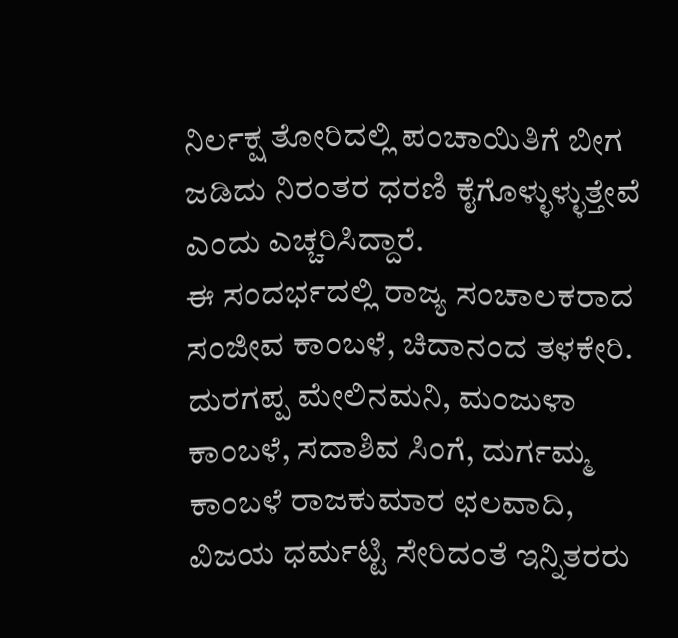ನಿರ್ಲಕ್ಷ ತೋರಿದಲ್ಲಿ ಪಂಚಾಯಿತಿಗೆ ಬೀಗ ಜಡಿದು ನಿರಂತರ ಧರಣಿ ಕೈಗೊಳ್ಳುಳ್ಳುತ್ತೇವೆ ಎಂದು ಎಚ್ಚರಿಸಿದ್ದಾರೆ.
ಈ ಸಂದರ್ಭದಲ್ಲಿ ರಾಜ್ಯ ಸಂಚಾಲಕರಾದ ಸಂಜೀವ ಕಾಂಬಳೆ, ಚಿದಾನಂದ ತಳಕೇರಿ. ದುರಗಪ್ಪ ಮೇಲಿನಮನಿ, ಮಂಜುಳಾ ಕಾಂಬಳೆ, ಸದಾಶಿವ ಸಿಂಗೆ, ದುರ್ಗಮ್ಮ ಕಾಂಬಳೆ ರಾಜಕುಮಾರ ಛಲವಾದಿ, ವಿಜಯ ಧರ್ಮಟ್ಟಿ ಸೇರಿದಂತೆ ಇನ್ನಿತರರು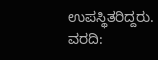ಉಪಸ್ಥಿತರಿದ್ದರು.
ವರದಿ: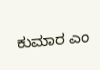ಕುಮಾರ ಎಂ